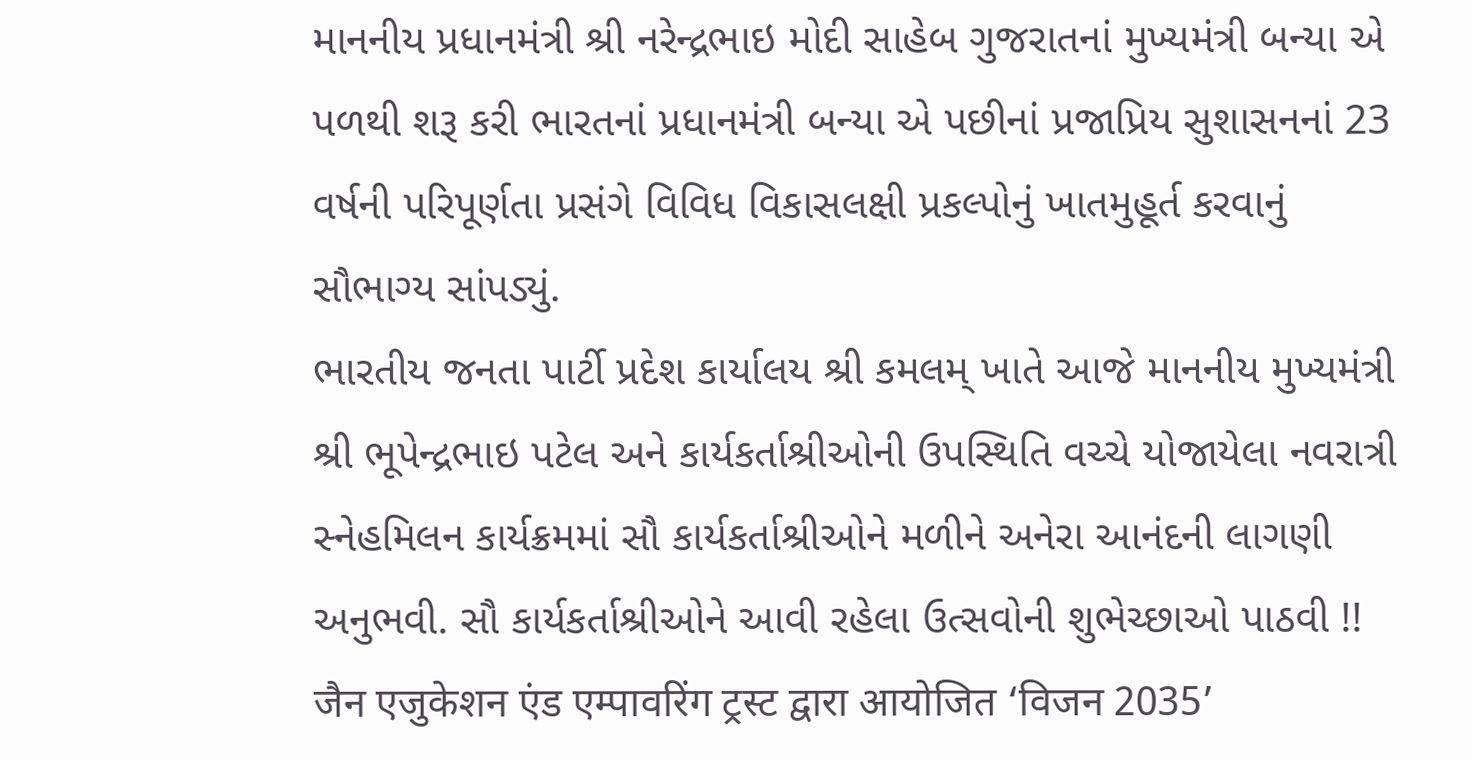માનનીય પ્રધાનમંત્રી શ્રી નરેન્દ્રભાઇ મોદી સાહેબ ગુજરાતનાં મુખ્યમંત્રી બન્યા એ પળથી શરૂ કરી ભારતનાં પ્રધાનમંત્રી બન્યા એ પછીનાં પ્રજાપ્રિય સુશાસનનાં 23 વર્ષની પરિપૂર્ણતા પ્રસંગે વિવિધ વિકાસલક્ષી પ્રકલ્પોનું ખાતમુહૂર્ત કરવાનું સૌભાગ્ય સાંપડ્યું.
ભારતીય જનતા પાર્ટી પ્રદેશ કાર્યાલય શ્રી કમલમ્ ખાતે આજે માનનીય મુખ્યમંત્રી શ્રી ભૂપેન્દ્રભાઇ પટેલ અને કાર્યકર્તાશ્રીઓની ઉપસ્થિતિ વચ્ચે યોજાયેલા નવરાત્રી સ્નેહમિલન કાર્યક્રમમાં સૌ કાર્યકર્તાશ્રીઓને મળીને અનેરા આનંદની લાગણી અનુભવી. સૌ કાર્યકર્તાશ્રીઓને આવી રહેલા ઉત્સવોની શુભેચ્છાઓ પાઠવી !!
जैन एजुकेशन एंड एम्पावरिंग ट्रस्ट द्वारा आयोजित ‘विजन 2035’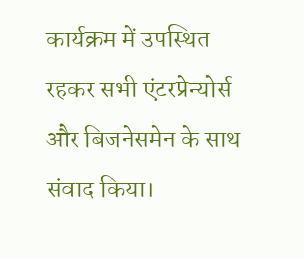कार्यक्रम में उपस्थित रहकर सभी एंटरप्रेन्योर्स और बिजनेसमेन के साथ संवाद किया।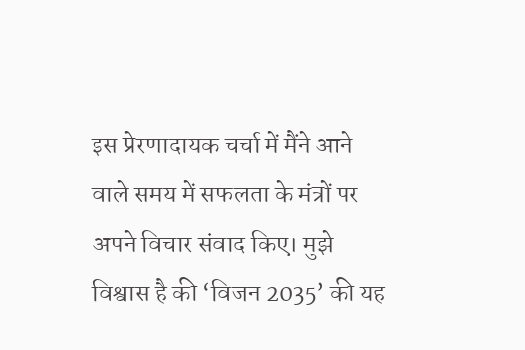इस प्रेरणादायक चर्चा में मैंने आने वाले समय में सफलता के मंत्रों पर अपने विचार संवाद किए। मुझे विश्वास है की ‘विजन 2035’ की यह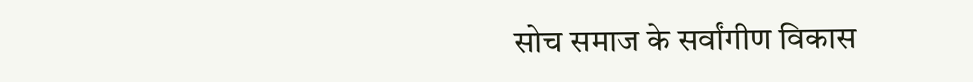सोच समाज के सर्वांगीण विकास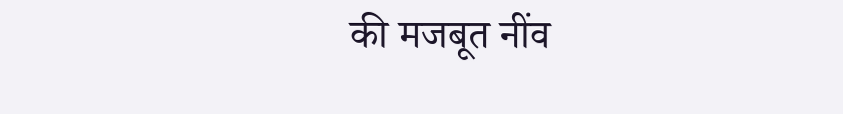की मजबूत नींव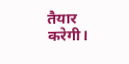तैयार करेगी।